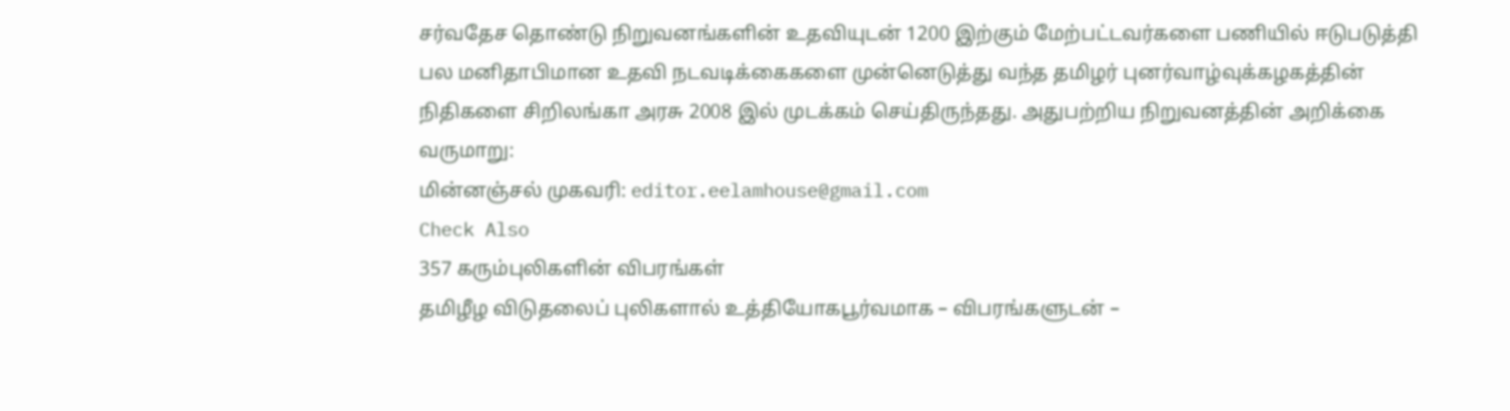சர்வதேச தொண்டு நிறுவனங்களின் உதவியுடன் 1200 இற்கும் மேற்பட்டவர்களை பணியில் ஈடுபடுத்தி பல மனிதாபிமான உதவி நடவடிக்கைகளை முன்னெடுத்து வந்த தமிழர் புனர்வாழ்வுக்கழகத்தின் நிதிகளை சிறிலங்கா அரசு 2008 இல் முடக்கம் செய்திருந்தது. அதுபற்றிய நிறுவனத்தின் அறிக்கை வருமாறு:
மின்னஞ்சல் முகவரி: editor.eelamhouse@gmail.com
Check Also
357 கரும்புலிகளின் விபரங்கள்
தமிழீழ விடுதலைப் புலிகளால் உத்தியோகபூர்வமாக – விபரங்களுடன் –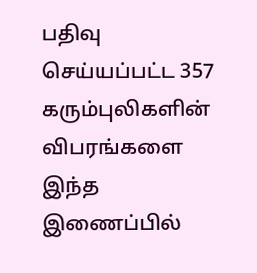பதிவு செய்யப்பட்ட 357 கரும்புலிகளின் விபரங்களை இந்த இணைப்பில்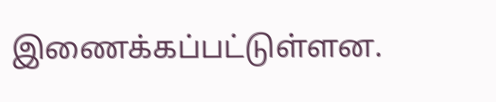இணைக்கப்பட்டுள்ளன.